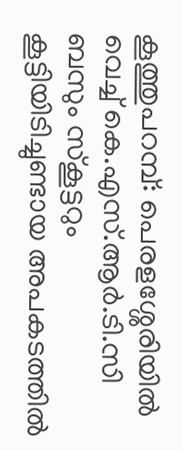കൂത്തുപറമ്പ്: പെരളശ്ശേരിയിൽ വെച്ച് കെ.എസ്.ആർ.ടി.സി ബസും സ്കൂട്ടറും കൂട്ടിയിടിച്ചുണ്ടായ അപകടത്തിൽ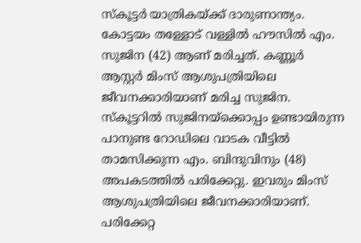സ്കൂട്ടർ യാത്രികയ്ക്ക് ദാരുണാന്ത്യം. കോട്ടയം തള്ളോട് വള്ളിൽ ഹൗസിൽ എം. സുജിന (42) ആണ് മരിച്ചത്. കണ്ണൂർ ആസ്റ്റർ മിംസ് ആശുപത്രിയിലെ ജീവനക്കാരിയാണ് മരിച്ച സുജിന.
സ്കൂട്ടറിൽ സുജിനയ്ക്കൊപ്പം ഉണ്ടായിരുന്ന പാനുണ്ട റോഡിലെ വാടക വീട്ടിൽ താമസിക്കുന്ന എം. ബിന്ദുവിനും (48) അപകടത്തിൽ പരിക്കേറ്റു. ഇവരും മിംസ് ആശുപത്രിയിലെ ജീവനക്കാരിയാണ്. പരിക്കേറ്റ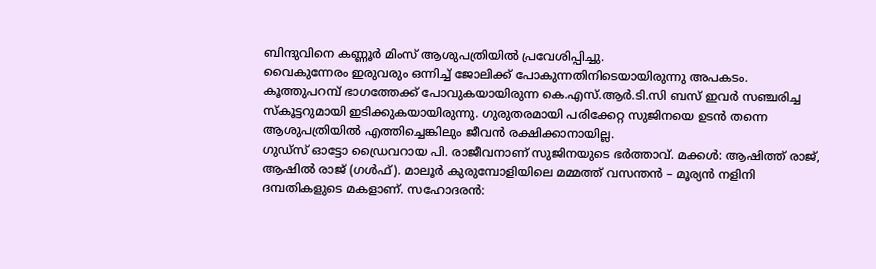ബിന്ദുവിനെ കണ്ണൂർ മിംസ് ആശുപത്രിയിൽ പ്രവേശിപ്പിച്ചു.
വൈകുന്നേരം ഇരുവരും ഒന്നിച്ച് ജോലിക്ക് പോകുന്നതിനിടെയായിരുന്നു അപകടം. കൂത്തുപറമ്പ് ഭാഗത്തേക്ക് പോവുകയായിരുന്ന കെ.എസ്.ആർ.ടി.സി ബസ് ഇവർ സഞ്ചരിച്ച സ്കൂട്ടറുമായി ഇടിക്കുകയായിരുന്നു. ഗുരുതരമായി പരിക്കേറ്റ സുജിനയെ ഉടൻ തന്നെ ആശുപത്രിയിൽ എത്തിച്ചെങ്കിലും ജീവൻ രക്ഷിക്കാനായില്ല.
ഗുഡ്സ് ഓട്ടോ ഡ്രൈവറായ പി. രാജീവനാണ് സുജിനയുടെ ഭർത്താവ്. മക്കൾ: ആഷിത്ത് രാജ്, ആഷിൽ രാജ് (ഗൾഫ്). മാലൂർ കുരുമ്പോളിയിലെ മമ്മത്ത് വസന്തൻ – മൂര്യൻ നളിനി ദമ്പതികളുടെ മകളാണ്. സഹോദരൻ: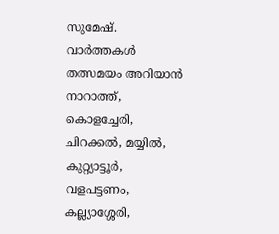സുമേഷ്.
വാർത്തകൾ തത്സമയം അറിയാൻ
നാറാത്ത്, കൊളച്ചേരി, ചിറക്കൽ, മയ്യിൽ, കുറ്റ്യാട്ടൂർ, വളപട്ടണം, കല്ല്യാശ്ശേരി,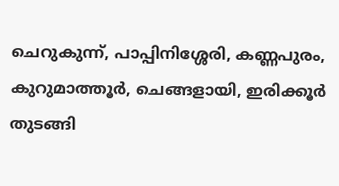ചെറുകുന്ന്, പാപ്പിനിശ്ശേരി, കണ്ണപുരം, കുറുമാത്തൂർ, ചെങ്ങളായി, ഇരിക്കൂർ തുടങ്ങി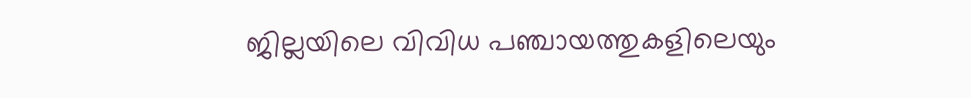ജില്ലയിലെ വിവിധ പഞ്ചായത്തുകളിലെയും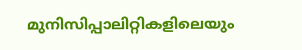മുനിസിപ്പാലിറ്റികളിലെയും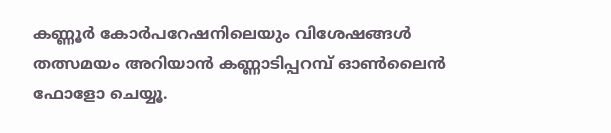കണ്ണൂർ കോർപറേഷനിലെയും വിശേഷങ്ങൾ തത്സമയം അറിയാൻ കണ്ണാടിപ്പറമ്പ് ഓൺലൈൻ ഫോളോ ചെയ്യൂ.